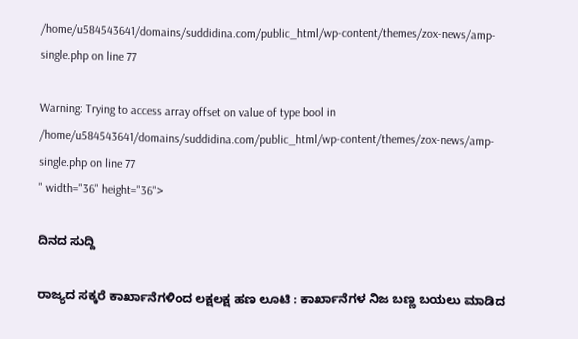/home/u584543641/domains/suddidina.com/public_html/wp-content/themes/zox-news/amp-single.php on line 77

Warning: Trying to access array offset on value of type bool in /home/u584543641/domains/suddidina.com/public_html/wp-content/themes/zox-news/amp-single.php on line 77
" width="36" height="36">

ದಿನದ ಸುದ್ದಿ

ರಾಜ್ಯದ ಸಕ್ಕರೆ ಕಾರ್ಖಾನೆಗಳಿಂದ ಲಕ್ಷಲಕ್ಷ ಹಣ ಲೂಟಿ : ಕಾರ್ಖಾನೆಗಳ ನಿಜ ಬಣ್ಣ ಬಯಲು ಮಾಡಿದ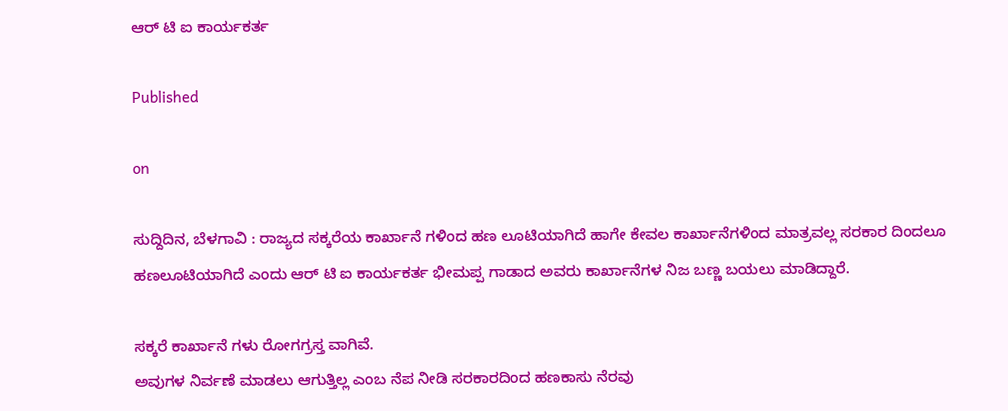ಆರ್ ಟಿ ಐ ಕಾರ್ಯಕರ್ತ

Published

on

ಸುದ್ದಿದಿನ, ಬೆಳಗಾವಿ : ರಾಜ್ಯದ ಸಕ್ಕರೆಯ ಕಾರ್ಖಾನೆ ಗಳಿಂದ ಹಣ ಲೂಟಿಯಾಗಿದೆ ಹಾಗೇ ಕೇವಲ ಕಾರ್ಖಾನೆಗಳಿಂದ ಮಾತ್ರವಲ್ಲ ಸರಕಾರ ದಿಂದಲೂ ಹಣಲೂಟಿ‌ಯಾಗಿದೆ ಎಂದು ಆರ್ ಟಿ ಐ ಕಾರ್ಯಕರ್ತ ಭೀಮಪ್ಪ ಗಾಡಾದ ಅವರು ಕಾರ್ಖಾನೆಗಳ ನಿಜ ಬಣ್ಣ ಬಯಲು ಮಾಡಿದ್ದಾರೆ.

ಸಕ್ಕರೆ ಕಾರ್ಖಾನೆ ಗಳು ರೋಗಗ್ರಸ್ತ ವಾಗಿವೆ.
ಅವುಗಳ ನಿರ್ವಣೆ ಮಾಡಲು ಆಗುತ್ತಿಲ್ಲ ಎಂಬ ನೆಪ ನೀಡಿ ಸರಕಾರದಿಂದ ಹಣಕಾಸು ನೆರವು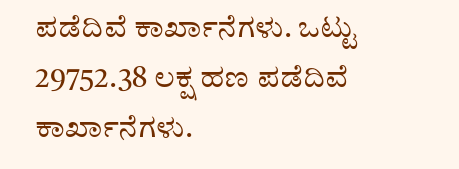ಪಡೆದಿವೆ ಕಾರ್ಖಾನೆಗಳು. ಒಟ್ಟು 29752.38 ಲಕ್ಷ ಹಣ ಪಡೆದಿವೆ ಕಾರ್ಖಾನೆಗಳು.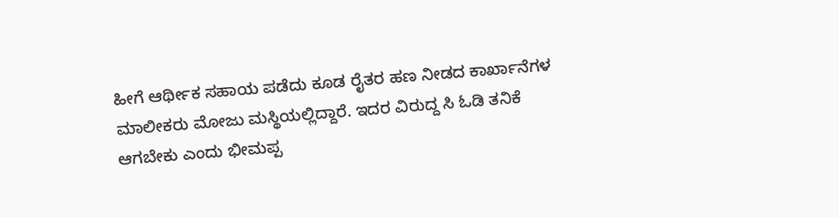ಹೀಗೆ ಆರ್ಥೀಕ ಸಹಾಯ ಪಡೆದು ಕೂಡ ರೈತರ ಹಣ ನೀಡದ ಕಾರ್ಖಾನೆಗಳ ಮಾಲೀಕರು ಮೋಜು ಮಸ್ಥಿಯಲ್ಲಿದ್ದಾರೆ. ಇದರ ವಿರುದ್ದ ಸಿ ಓಡಿ ತನಿಕೆ ಆಗಬೇಕು ಎಂದು ಭೀಮಪ್ಪ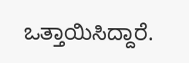ಒತ್ತಾಯಿಸಿದ್ದಾರೆ.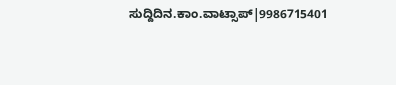ಸುದ್ದಿದಿನ.ಕಾಂ.ವಾಟ್ಸಾಪ್|9986715401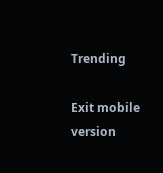Trending

Exit mobile version